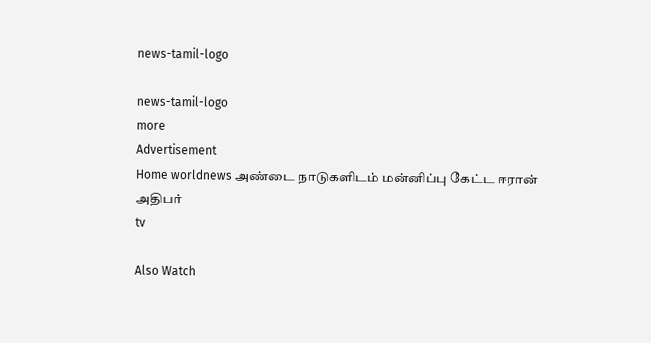news-tamil-logo

news-tamil-logo
more
Advertisement
Home worldnews அண்டை நாடுகளிடம் மன்னிப்பு கேட்ட ஈரான் அதிபர்
tv

Also Watch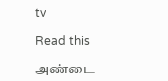tv

Read this

அண்டை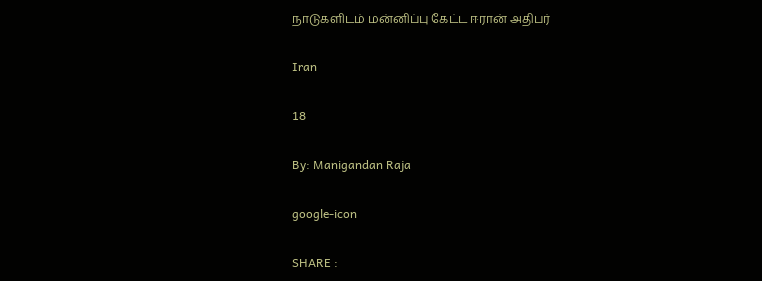நாடுகளிடம் மன்னிப்பு கேட்ட ஈரான் அதிபர்

Iran

18

By: Manigandan Raja

google-icon

SHARE :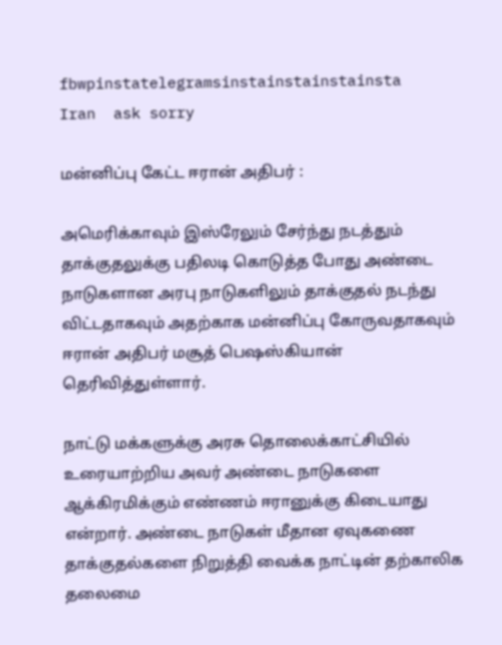fbwpinstatelegramsinstainstainstainsta
Iran  ask sorry

மன்னிப்பு கேட்ட ஈரான் அதிபர் :

அமெரிக்காவும் இஸ்ரேலும் சேர்ந்து நடத்தும் தாக்குதலுக்கு பதிலடி கொடுத்த போது அண்டை நாடுகளான அரபு நாடுகளிலும் தாக்குதல் நடந்து விட்டதாகவும் அதற்காக மன்னிப்பு கோருவதாகவும் ஈரான் அதிபர் மசூத் பெஷஸ்கியான் தெரிவித்துள்ளார்.

நாட்டு மக்களுக்கு அரசு தொலைக்காட்சியில் உரையாற்றிய அவர் அண்டை நாடுகளை ஆக்கிரமிக்கும் எண்ணம் ஈரானுக்கு கிடையாது என்றார். அண்டை நாடுகள் மீதான ஏவுகணை தாக்குதல்களை நிறுத்தி வைக்க நாட்டின் தற்காலிக தலைமை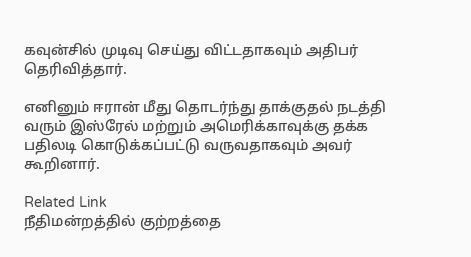கவுன்சில் முடிவு செய்து விட்டதாகவும் அதிபர் தெரிவித்தார்.

எனினும் ஈரான் மீது தொடர்ந்து தாக்குதல் நடத்தி வரும் இஸ்ரேல் மற்றும் அமெரிக்காவுக்கு தக்க பதிலடி கொடுக்கப்பட்டு வருவதாகவும் அவர் கூறினார்.

Related Link
நீதிமன்றத்தில் குற்றத்தை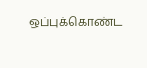ஒப்புக்கொண்ட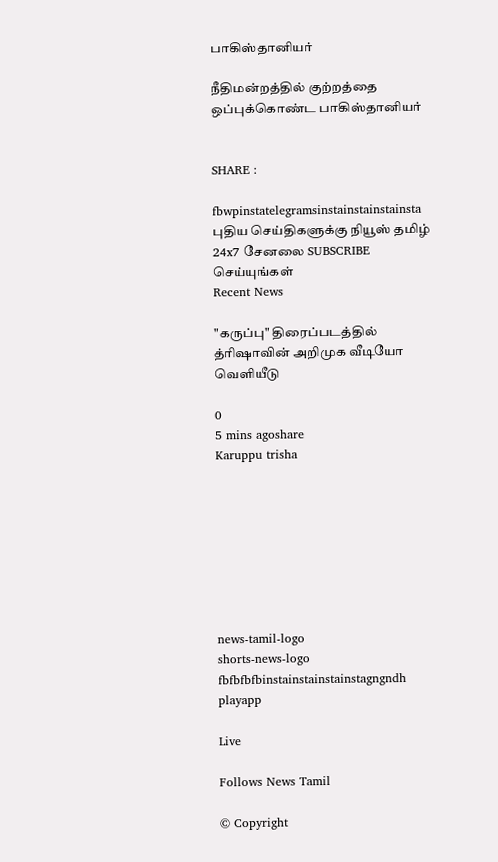பாகிஸ்தானியர்

நீதிமன்றத்தில் குற்றத்தை ஒப்புக்கொண்ட பாகிஸ்தானியர்


SHARE :

fbwpinstatelegramsinstainstainstainsta
புதிய செய்திகளுக்கு நியூஸ் தமிழ் 24x7 சேனலை SUBSCRIBE செய்யுங்கள்
Recent News

"கருப்பு" திரைப்படத்தில் த்ரிஷாவின் அறிமுக வீடியோ வெளியீடு

0
5 mins agoshare
Karuppu trisha








news-tamil-logo
shorts-news-logo
fbfbfbfbinstainstainstainstagngndh
playapp

Live

Follows News Tamil

© Copyright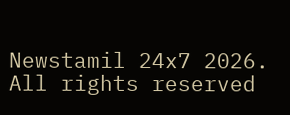Newstamil 24x7 2026. All rights reserved